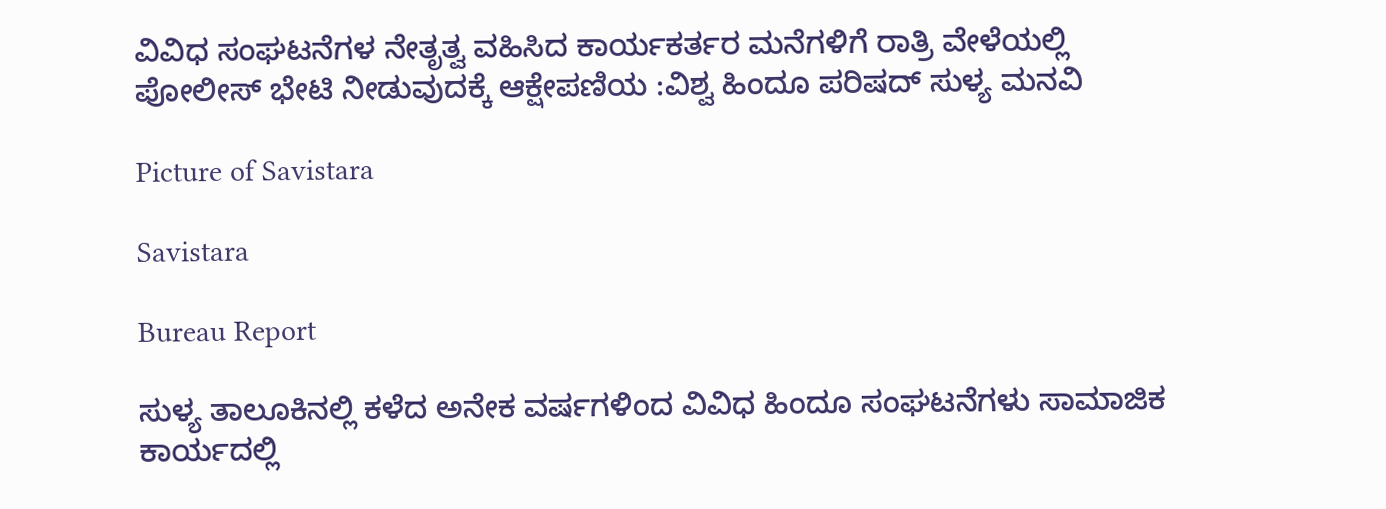ವಿವಿಧ ಸಂಘಟನೆಗಳ ನೇತೃತ್ವ ವಹಿಸಿದ ಕಾರ್ಯಕರ್ತರ ಮನೆಗಳಿಗೆ ರಾತ್ರಿ ವೇಳೆಯಲ್ಲಿ ಪೋಲೀಸ್ ಭೇಟಿ ನೀಡುವುದಕ್ಕೆ ಆಕ್ಷೇಪಣಿಯ :ವಿಶ್ವ ಹಿಂದೂ ಪರಿಷದ್ ಸುಳ್ಯ ಮನವಿ

Picture of Savistara

Savistara

Bureau Report

ಸುಳ್ಯ ತಾಲೂಕಿನಲ್ಲಿ ಕಳೆದ ಅನೇಕ ವರ್ಷಗಳಿಂದ ವಿವಿಧ ಹಿಂದೂ ಸಂಘಟನೆಗಳು ಸಾಮಾಜಿಕ ಕಾರ್ಯದಲ್ಲಿ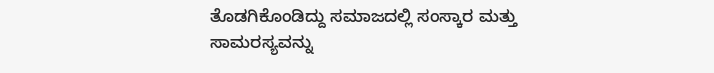ತೊಡಗಿಕೊಂಡಿದ್ದು ಸಮಾಜದಲ್ಲಿ ಸಂಸ್ಕಾರ ಮತ್ತು ಸಾಮರಸ್ಯವನ್ನು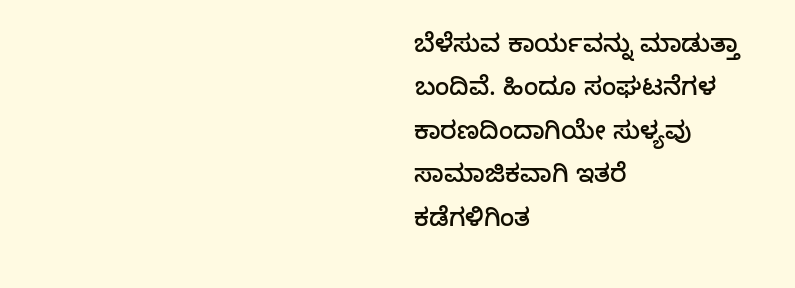ಬೆಳೆಸುವ ಕಾರ್ಯವನ್ನು ಮಾಡುತ್ತಾ ಬಂದಿವೆ. ಹಿಂದೂ ಸಂಘಟನೆಗಳ ಕಾರಣದಿಂದಾಗಿಯೇ ಸುಳ್ಯವು ಸಾಮಾಜಿಕವಾಗಿ ಇತರೆ ಕಡೆಗಳಿಗಿಂತ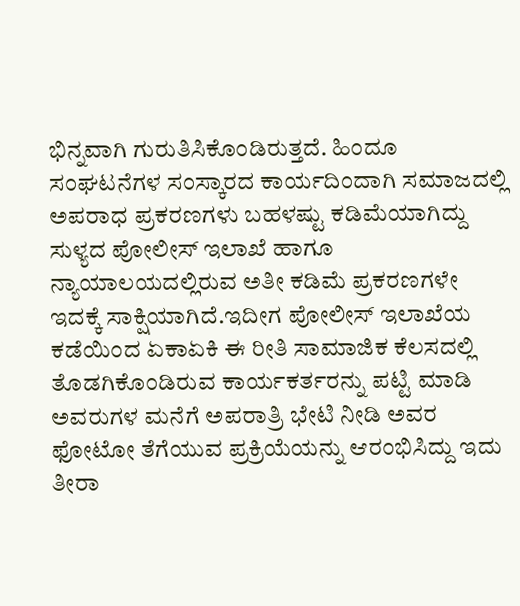ಭಿನ್ನವಾಗಿ ಗುರುತಿಸಿಕೊಂಡಿರುತ್ತದೆ. ಹಿಂದೂ ಸಂಘಟನೆಗಳ ಸಂಸ್ಕಾರದ ಕಾರ್ಯದಿಂದಾಗಿ ಸಮಾಜದಲ್ಲಿ ಅಪರಾಧ ಪ್ರಕರಣಗಳು ಬಹಳಷ್ಟು ಕಡಿಮೆಯಾಗಿದ್ದು ಸುಳ್ಯದ ಪೋಲೀಸ್ ಇಲಾಖೆ ಹಾಗೂ ನ್ಯಾಯಾಲಯದಲ್ಲಿರುವ ಅತೀ ಕಡಿಮೆ ಪ್ರಕರಣಗಳೇ ಇದಕ್ಕೆ ಸಾಕ್ಷಿಯಾಗಿದೆ.ಇದೀಗ ಪೋಲೀಸ್ ಇಲಾಖೆಯ ಕಡೆಯಿಂದ ಏಕಾಏಕಿ ಈ ರೀತಿ ಸಾಮಾಜಿಕ ಕೆಲಸದಲ್ಲಿ ತೊಡಗಿಕೊಂಡಿರುವ ಕಾರ್ಯಕರ್ತರನ್ನು ಪಟ್ಟಿ ಮಾಡಿ ಅವರುಗಳ ಮನೆಗೆ ಅಪರಾತ್ರಿ ಭೇಟಿ ನೀಡಿ ಅವರ ಫೋಟೋ ತೆಗೆಯುವ ಪ್ರಕ್ರಿಯೆಯನ್ನು ಆರಂಭಿಸಿದ್ದು ಇದು ತೀರಾ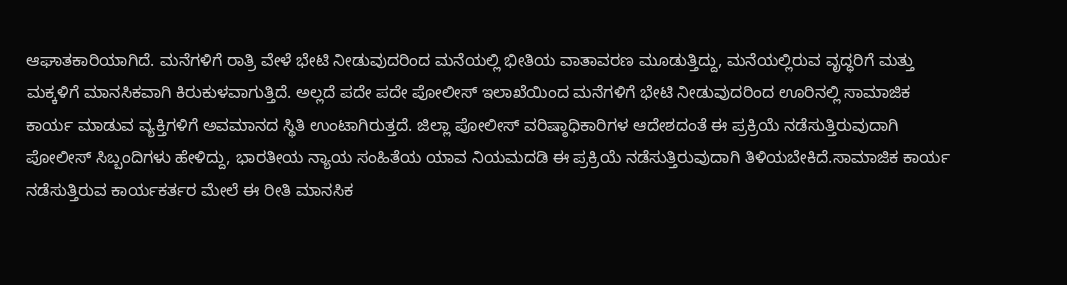ಆಘಾತಕಾರಿಯಾಗಿದೆ. ಮನೆಗಳಿಗೆ ರಾತ್ರಿ ವೇಳೆ ಭೇಟಿ ನೀಡುವುದರಿಂದ ಮನೆಯಲ್ಲಿ ಭೀತಿಯ ವಾತಾವರಣ ಮೂಡುತ್ತಿದ್ದು, ಮನೆಯಲ್ಲಿರುವ ವೃದ್ಧರಿಗೆ ಮತ್ತು ಮಕ್ಕಳಿಗೆ ಮಾನಸಿಕವಾಗಿ ಕಿರುಕುಳವಾಗುತ್ತಿದೆ. ಅಲ್ಲದೆ ಪದೇ ಪದೇ ಪೋಲೀಸ್ ಇಲಾಖೆಯಿಂದ ಮನೆಗಳಿಗೆ ಭೇಟಿ ನೀಡುವುದರಿಂದ ಊರಿನಲ್ಲಿ ಸಾಮಾಜಿಕ ಕಾರ್ಯ ಮಾಡುವ ವ್ಯಕ್ತಿಗಳಿಗೆ ಅವಮಾನದ ಸ್ಥಿತಿ ಉಂಟಾಗಿರುತ್ತದೆ. ಜಿಲ್ಲಾ ಪೋಲೀಸ್ ವರಿಷ್ಠಾಧಿಕಾರಿಗಳ ಆದೇಶದಂತೆ ಈ ಪ್ರಕ್ರಿಯೆ ನಡೆಸುತ್ತಿರುವುದಾಗಿ ಪೋಲೀಸ್ ಸಿಬ್ಬಂದಿಗಳು ಹೇಳಿದ್ದು, ಭಾರತೀಯ ನ್ಯಾಯ ಸಂಹಿತೆಯ ಯಾವ ನಿಯಮದಡಿ ಈ ಪ್ರಕ್ರಿಯೆ ನಡೆಸುತ್ತಿರುವುದಾಗಿ ತಿಳಿಯಬೇಕಿದೆ.ಸಾಮಾಜಿಕ ಕಾರ್ಯ ನಡೆಸುತ್ತಿರುವ ಕಾರ್ಯಕರ್ತರ ಮೇಲೆ ಈ ರೀತಿ ಮಾನಸಿಕ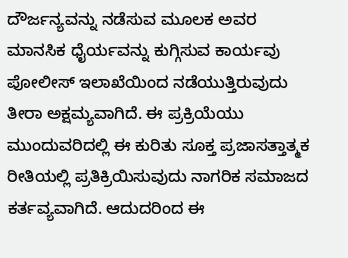ದೌರ್ಜನ್ಯವನ್ನು ನಡೆಸುವ ಮೂಲಕ ಅವರ ಮಾನಸಿಕ ಧೈರ್ಯವನ್ನು ಕುಗ್ಗಿಸುವ ಕಾರ್ಯವು ಪೋಲೀಸ್ ಇಲಾಖೆಯಿಂದ ನಡೆಯುತ್ತಿರುವುದು ತೀರಾ ಅಕ್ಷಮ್ಯವಾಗಿದೆ. ಈ ಪ್ರಕ್ರಿಯೆಯು ಮುಂದುವರಿದಲ್ಲಿ ಈ ಕುರಿತು ಸೂಕ್ತ ಪ್ರಜಾಸತ್ತಾತ್ಮಕ ರೀತಿಯಲ್ಲಿ ಪ್ರತಿಕ್ರಿಯಿಸುವುದು ನಾಗರಿಕ ಸಮಾಜದ ಕರ್ತವ್ಯವಾಗಿದೆ. ಆದುದರಿಂದ ಈ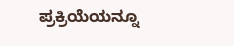ಪ್ರಕ್ರಿಯೆಯನ್ನೂ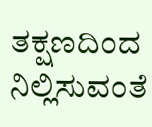ತಕ್ಷಣದಿಂದ ನಿಲ್ಲಿಸುವಂತೆ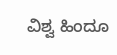ವಿಶ್ವ ಹಿಂದೂ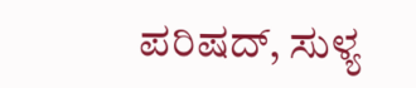ಪರಿಷದ್, ಸುಳ್ಯ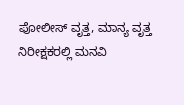ಪೋಲೀಸ್ ವೃತ್ತ, ಮಾನ್ಯ ವೃತ್ತ ನಿರೀಕ್ಷಕರಲ್ಲಿ ಮನವಿ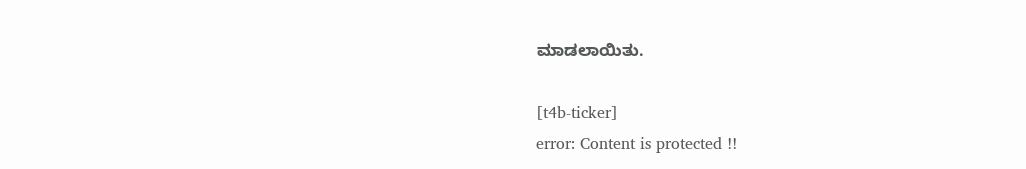ಮಾಡಲಾಯಿತು.

[t4b-ticker]
error: Content is protected !!